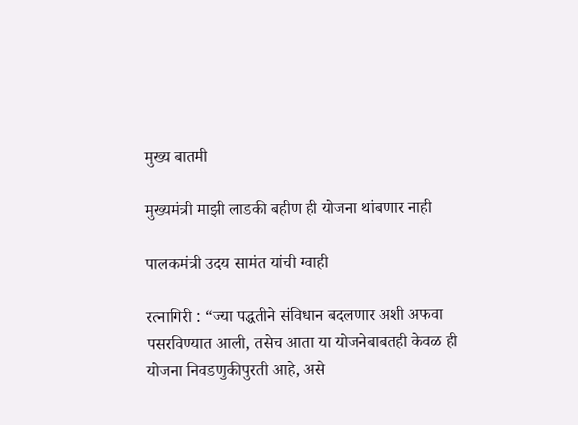मुख्य बातमी

मुख्यमंत्री माझी लाडकी बहीण ही योजना थांबणार नाही

पालकमंत्री उदय सामंत यांची ग्वाही

रत्नागिरी : “ज्या पद्धतीने संविधान बदलणार अशी अफवा पसरविण्यात आली, तसेच आता या योजनेबाबतही केवळ ही योजना निवडणुकीपुरती आहे, असे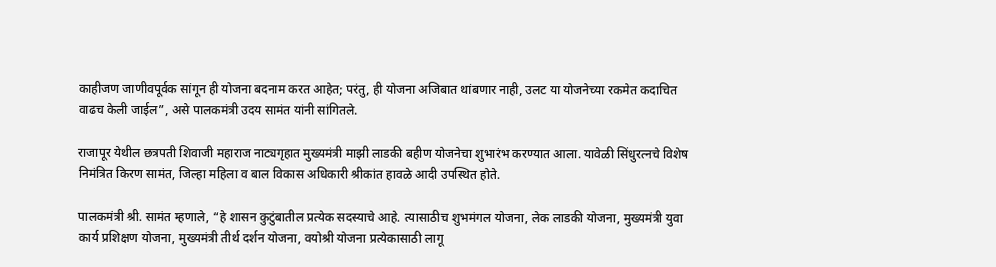काहीजण जाणीवपूर्वक सांगून ही योजना बदनाम करत आहेत; परंतु, ही योजना अजिबात थांबणार नाही, उलट या योजनेच्या रकमेत कदाचित वाढच केली जाईल”, असे पालकमंत्री उदय सामंत यांनी सांगितले.

राजापूर येथील छत्रपती शिवाजी महाराज नाट्यगृहात मुख्यमंत्री माझी लाडकी बहीण योजनेचा शुभारंभ करण्यात आला. यावेळी सिंधुरत्नचे विशेष निमंत्रित किरण सामंत, जिल्हा महिला व बाल विकास अधिकारी श्रीकांत हावळे आदी उपस्थित होते.

पालकमंत्री श्री. सामंत म्हणाले, “हे शासन कुटुंबातील प्रत्येक सदस्याचे आहे. त्यासाठीच शुभमंगल योजना, लेक लाडकी योजना, मुख्यमंत्री युवा कार्य प्रशिक्षण योजना, मुख्यमंत्री तीर्थ दर्शन योजना, वयोश्री योजना प्रत्येकासाठी लागू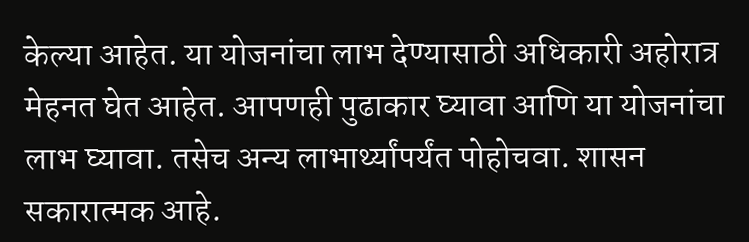केल्या आहेत. या योजनांचा लाभ देण्यासाठी अधिकारी अहोरात्र मेहनत घेत आहेत. आपणही पुढाकार घ्यावा आणि या योजनांचा लाभ घ्यावा. तसेच अन्य लाभार्थ्यांपर्यंत पोहोचवा. शासन सकारात्मक आहे.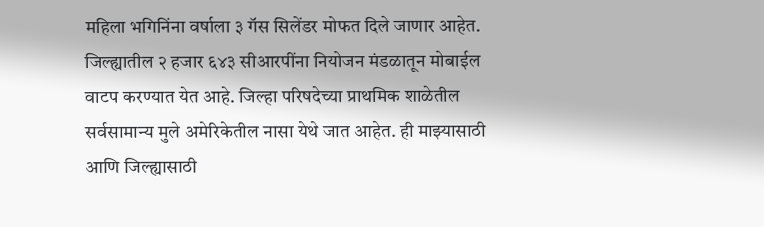महिला भगिनिंना वर्षाला ३ गॅस सिलेंडर मोफत दिले जाणार आहेत. जिल्ह्यातील २ हजार ६४३ सीआरपींना नियोजन मंडळातून मोबाईल वाटप करण्यात येत आहे. जिल्हा परिषदेच्या प्राथमिक शाळेतील सर्वसामान्य मुले अमेरिकेतील नासा येथे जात आहेत. ही माझ्यासाठी आणि जिल्ह्यासाठी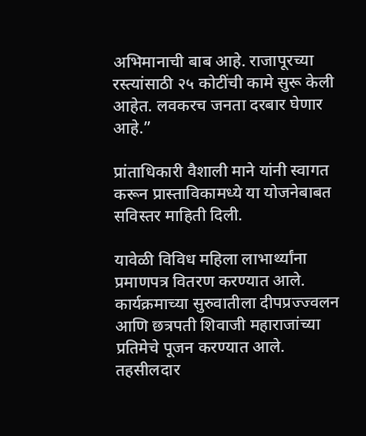अभिमानाची बाब आहे. राजापूरच्या रस्त्यांसाठी २५ कोटींची कामे सुरू केली आहेत. लवकरच जनता दरबार घेणार आहे.”

प्रांताधिकारी वैशाली माने यांनी स्वागत करून प्रास्ताविकामध्ये या योजनेबाबत सविस्तर माहिती दिली.

यावेळी विविध महिला लाभार्थ्यांना प्रमाणपत्र वितरण करण्यात आले. कार्यक्रमाच्या सुरुवातीला दीपप्रज्ज्वलन आणि छत्रपती शिवाजी महाराजांच्या प्रतिमेचे पूजन करण्यात आले. तहसीलदार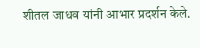शीतल जाधव यांनी आभार प्रदर्शन केले.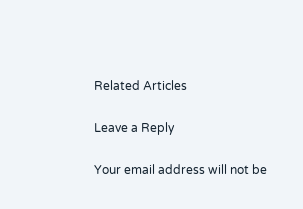Related Articles

Leave a Reply

Your email address will not be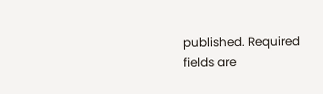published. Required fields are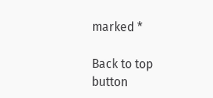marked *

Back to top button